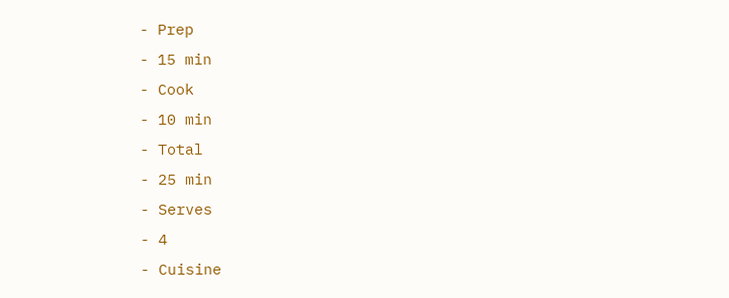- Prep
- 15 min
- Cook
- 10 min
- Total
- 25 min
- Serves
- 4
- Cuisine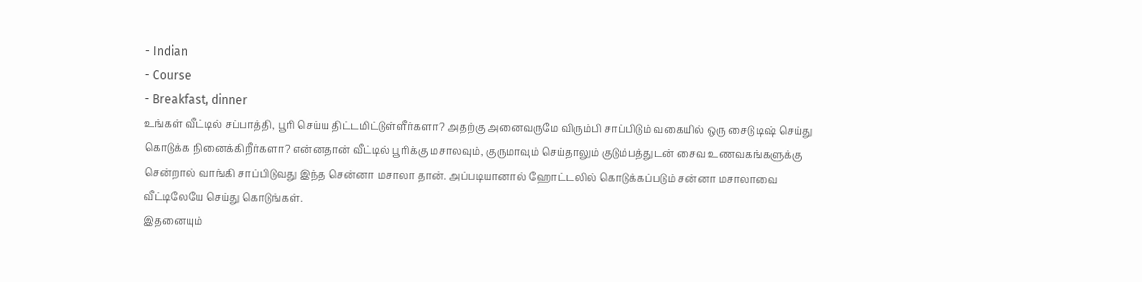- Indian
- Course
- Breakfast, dinner
உங்கள் வீட்டில் சப்பாத்தி, பூரி செய்ய திட்டமிட்டுள்ளீர்களா? அதற்கு அனைவருமே விரும்பி சாப்பிடும் வகையில் ஒரு சைடு டிஷ் செய்து கொடுக்க நினைக்கிறீர்களா? என்னதான் வீட்டில் பூரிக்கு மசாலவும், குருமாவும் செய்தாலும் குடும்பத்துடன் சைவ உணவகங்களுக்கு சென்றால் வாங்கி சாப்பிடுவது இந்த சென்னா மசாலா தான். அப்படியானால் ஹோட்டலில் கொடுக்கப்படும் சன்னா மசாலாவை வீட்டிலேயே செய்து கொடுங்கள்.
இதனையும்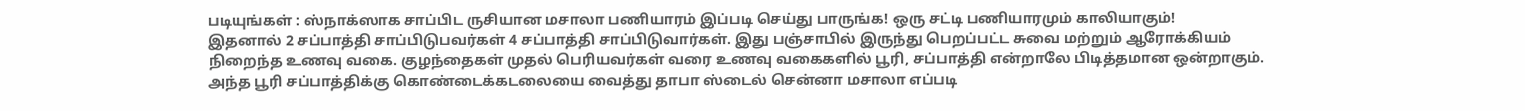படியுங்கள் : ஸ்நாக்ஸாக சாப்பிட ருசியான மசாலா பணியாரம் இப்படி செய்து பாருங்க! ஒரு சட்டி பணியாரமும் காலியாகும்!
இதனால் 2 சப்பாத்தி சாப்பிடுபவர்கள் 4 சப்பாத்தி சாப்பிடுவார்கள். இது பஞ்சாபில் இருந்து பெறப்பட்ட சுவை மற்றும் ஆரோக்கியம் நிறைந்த உணவு வகை. குழந்தைகள் முதல் பெரியவர்கள் வரை உணவு வகைகளில் பூரி, சப்பாத்தி என்றாலே பிடித்தமான ஒன்றாகும். அந்த பூரி சப்பாத்திக்கு கொண்டைக்கடலையை வைத்து தாபா ஸ்டைல் சென்னா மசாலா எப்படி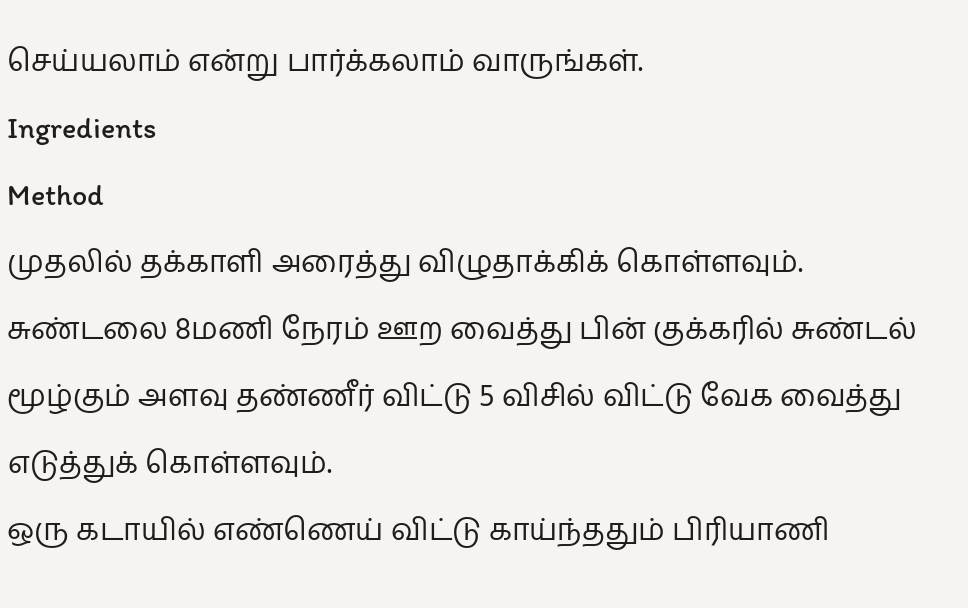செய்யலாம் என்று பார்க்கலாம் வாருங்கள்.
Ingredients
Method
முதலில் தக்காளி அரைத்து விழுதாக்கிக் கொள்ளவும்.
சுண்டலை 8மணி நேரம் ஊற வைத்து பின் குக்கரில் சுண்டல் மூழ்கும் அளவு தண்ணீர் விட்டு 5 விசில் விட்டு வேக வைத்து எடுத்துக் கொள்ளவும்.
ஒரு கடாயில் எண்ணெய் விட்டு காய்ந்ததும் பிரியாணி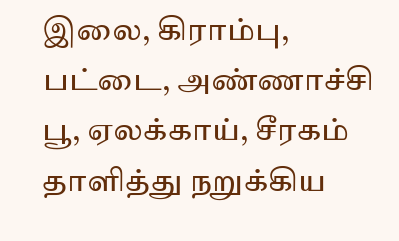இலை, கிராம்பு, பட்டை, அண்ணாச்சி பூ, ஏலக்காய், சீரகம் தாளித்து நறுக்கிய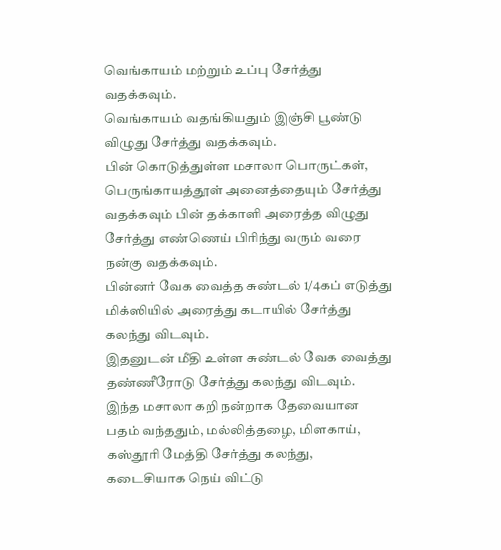வெங்காயம் மற்றும் உப்பு சேர்த்து வதக்கவும்.
வெங்காயம் வதங்கியதும் இஞ்சி பூண்டு விழுது சேர்த்து வதக்கவும்.
பின் கொடுத்துள்ள மசாலா பொருட்கள், பெருங்காயத்தூள் அனைத்தையும் சேர்த்து வதக்கவும் பின் தக்காளி அரைத்த விழுது சேர்த்து எண்ணெய் பிரிந்து வரும் வரை நன்கு வதக்கவும்.
பின்னர் வேக வைத்த சுண்டல் 1/4கப் எடுத்து மிக்ஸியில் அரைத்து கடாயில் சேர்த்து கலந்து விடவும்.
இதனுடன் மீதி உள்ள சுண்டல் வேக வைத்து தண்ணீரோடு சேர்த்து கலந்து விடவும்.
இந்த மசாலா கறி நன்றாக தேவையான பதம் வந்ததும், மல்லித்தழை, மிளகாய், கஸ்தூரி மேத்தி சேர்த்து கலந்து, கடைசியாக நெய் விட்டு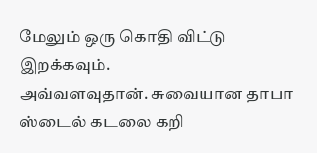மேலும் ஒரு கொதி விட்டு இறக்கவும்.
அவ்வளவுதான். சுவையான தாபா ஸ்டைல் கடலை கறி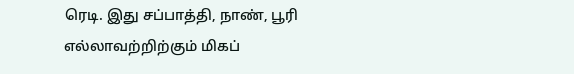ரெடி. இது சப்பாத்தி, நாண், பூரி எல்லாவற்றிற்கும் மிகப்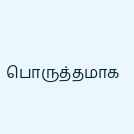பொருத்தமாக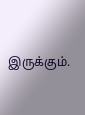இருக்கும்.